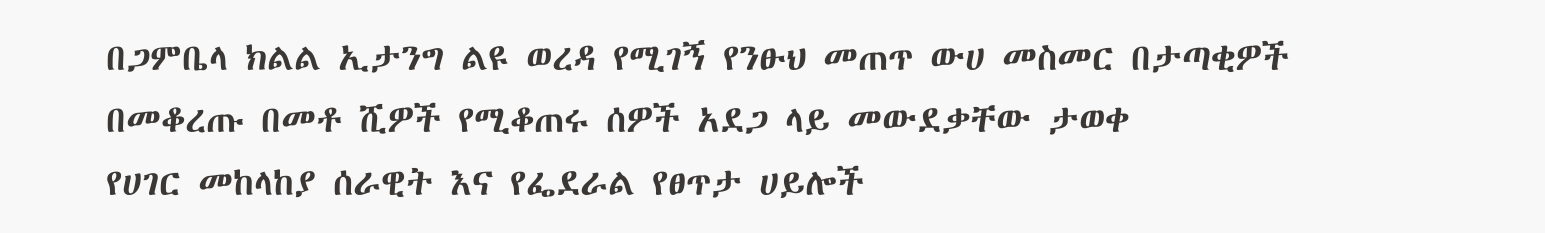በጋምቤላ ክልል ኢታንግ ልዩ ወረዳ የሚገኝ የንፁህ መጠጥ ውሀ መስመር በታጣቂዎች በመቆረጡ በመቶ ሺዎች የሚቆጠሩ ሰዎች አደጋ ላይ መውደቃቸው ታወቀ
የሀገር መከላከያ ሰራዊት እና የፌደራል የፀጥታ ሀይሎች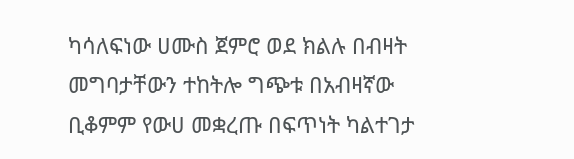ካሳለፍነው ሀሙስ ጀምሮ ወደ ክልሉ በብዛት መግባታቸውን ተከትሎ ግጭቱ በአብዛኛው ቢቆምም የውሀ መቋረጡ በፍጥነት ካልተገታ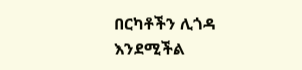በርካቶችን ሊጎዳ እንደሚችል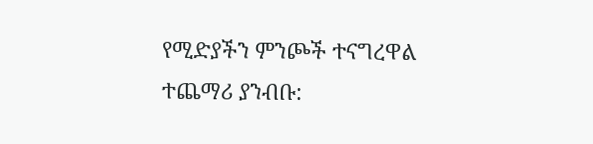የሚድያችን ምንጮች ተናግረዋል
ተጨማሪ ያንብቡ: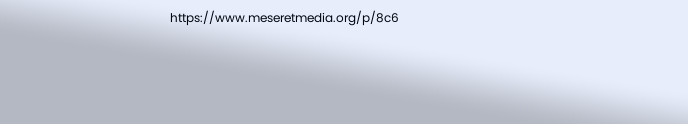https://www.meseretmedia.org/p/8c6